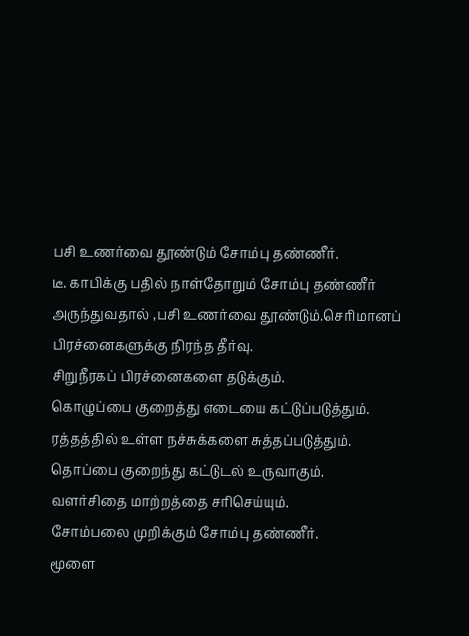பசி உணர்வை தூண்டும் சோம்பு தண்ணீர்.
டீ. காபிக்கு பதில் நாள்தோறும் சோம்பு தண்ணீர் அருந்துவதால் ,பசி உணர்வை தூண்டும்.செரிமானப் பிரச்னைகளுக்கு நிரந்த தீர்வு.
சிறுநீரகப் பிரச்னைகளை தடுக்கும்.
கொழுப்பை குறைத்து எடையை கட்டுப்படுத்தும்.
ரத்தத்தில் உள்ள நச்சுக்களை சுத்தப்படுத்தும்.
தொப்பை குறைந்து கட்டுடல் உருவாகும்.
வளர்சிதை மாற்றத்தை சரிசெய்யும்.
சோம்பலை முறிக்கும் சோம்பு தண்ணீர்.
மூளை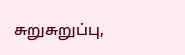சுறுசுறுப்பு,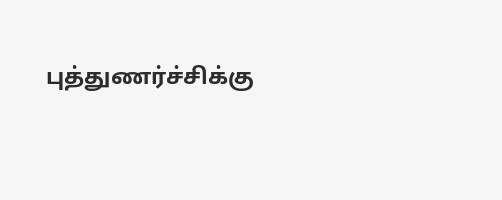புத்துணர்ச்சிக்கு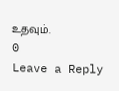உதவும்.
0
Leave a Reply